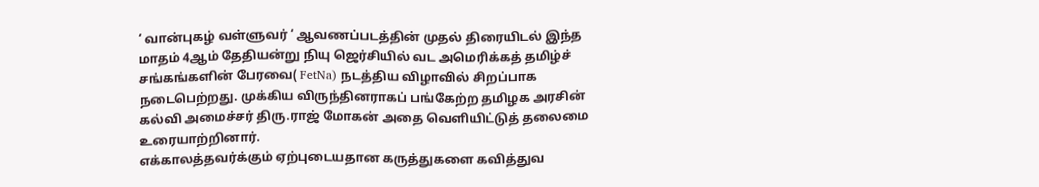‘ வான்புகழ் வள்ளுவர் ‘ ஆவணப்படத்தின் முதல் திரையிடல் இந்த மாதம் 4ஆம் தேதியன்று நியு ஜெர்சியில் வட அமெரிக்கத் தமிழ்ச் சங்கங்களின் பேரவை( FetNa) நடத்திய விழாவில் சிறப்பாக நடைபெற்றது. முக்கிய விருந்தினராகப் பங்கேற்ற தமிழக அரசின் கல்வி அமைச்சர் திரு.ராஜ் மோகன் அதை வெளியிட்டுத் தலைமை உரையாற்றினார்.
எக்காலத்தவர்க்கும் ஏற்புடையதான கருத்துகளை கவித்துவ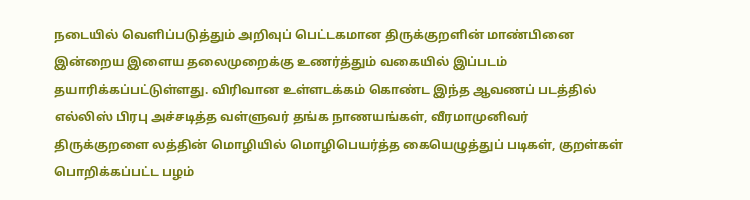நடையில் வெளிப்படுத்தும் அறிவுப் பெட்டகமான திருக்குறளின் மாண்பினை இன்றைய இளைய தலைமுறைக்கு உணர்த்தும் வகையில் இப்படம் தயாரிக்கப்பட்டுள்ளது. விரிவான உள்ளடக்கம் கொண்ட இந்த ஆவணப் படத்தில் எல்லிஸ் பிரபு அச்சடித்த வள்ளுவர் தங்க நாணயங்கள், வீரமாமுனிவர் திருக்குறளை லத்தின் மொழியில் மொழிபெயர்த்த கையெழுத்துப் படிகள், குறள்கள் பொறிக்கப்பட்ட பழம்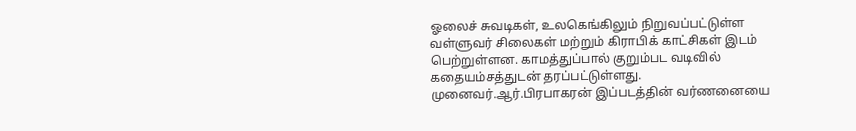ஓலைச் சுவடிகள், உலகெங்கிலும் நிறுவப்பட்டுள்ள வள்ளுவர் சிலைகள் மற்றும் கிராபிக் காட்சிகள் இடம் பெற்றுள்ளன. காமத்துப்பால் குறும்பட வடிவில் கதையம்சத்துடன் தரப்பட்டுள்ளது.
முனைவர்.ஆர்.பிரபாகரன் இப்படத்தின் வர்ணனையை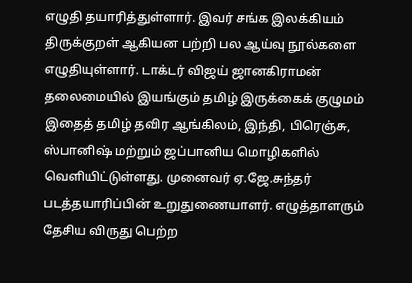எழுதி தயாரித்துள்ளார். இவர் சங்க இலக்கியம் திருக்குறள் ஆகியன பற்றி பல ஆய்வு நூல்களை எழுதியுள்ளார். டாக்டர் விஜய் ஜானகிராமன் தலைமையில் இயங்கும் தமிழ் இருக்கைக் குழுமம் இதைத் தமிழ் தவிர ஆங்கிலம், இந்தி, பிரெஞ்சு, ஸ்பானிஷ் மற்றும் ஜப்பானிய மொழிகளில் வெளியிட்டுள்ளது. முனைவர் ஏ.ஜே.சுந்தர் படத்தயாரிப்பின் உறுதுணையாளர். எழுத்தாளரும் தேசிய விருது பெற்ற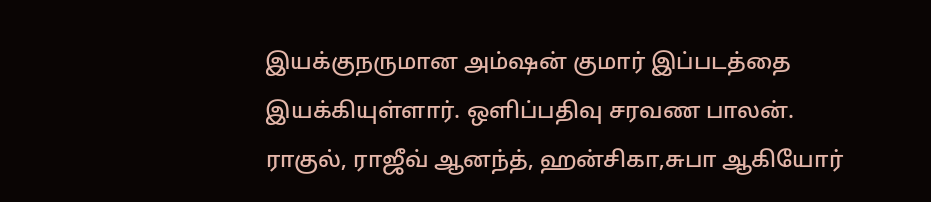இயக்குநருமான அம்ஷன் குமார் இப்படத்தை இயக்கியுள்ளார். ஒளிப்பதிவு சரவண பாலன்.
ராகுல், ராஜீவ் ஆனந்த், ஹன்சிகா,சுபா ஆகியோர்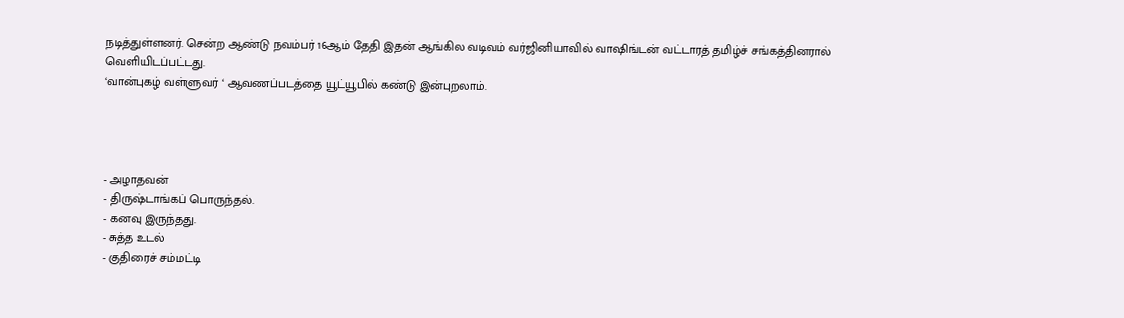நடித்துள்ளனர். சென்ற ஆண்டு நவம்பர் 16ஆம் தேதி இதன் ஆங்கில வடிவம் வர்ஜினியாவில் வாஷிங்டன் வட்டாரத் தமிழ்ச் சங்கத்தினரால் வெளியிடப்பட்டது.
‘வான்புகழ் வள்ளுவர் ‘ ஆவணப்படத்தை யூட்யூபில் கண்டு இன்புறலாம்.




- அழாதவன்
- திருஷ்டாங்கப் பொருந்தல்.
- கனவு இருந்தது.
- சுத்த உடல்
- குதிரைச் சம்மட்டி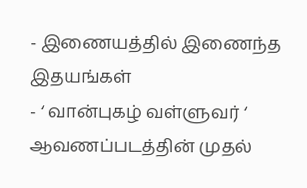- இணையத்தில் இணைந்த இதயங்கள்
- ‘ வான்புகழ் வள்ளுவர் ‘ ஆவணப்படத்தின் முதல்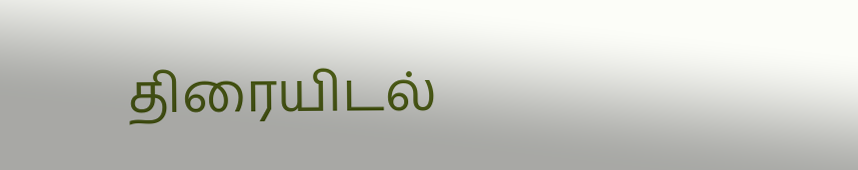திரையிடல்